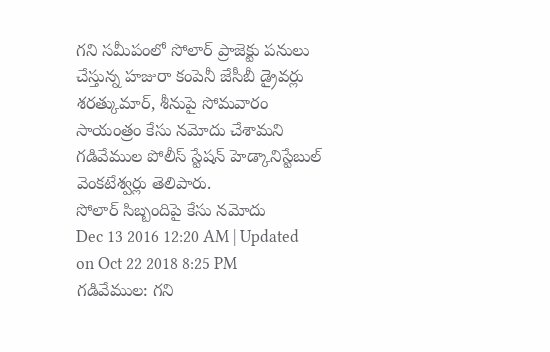గని సమీపంలో సోలార్ ప్రాజెక్టు పనులు చేస్తున్న హజురా కంపెనీ జేసీబీ డ్రైవర్లు శరత్కుమార్, శీనుపై సోమవారం సాయంత్రం కేసు నమోదు చేశామని గడివేముల పోలీస్ స్టేషన్ హెడ్కానిస్టేబుల్ వెంకటేశ్వర్లు తెలిపారు.
సోలార్ సిబ్బందిపై కేసు నమోదు
Dec 13 2016 12:20 AM | Updated on Oct 22 2018 8:25 PM
గడివేముల: గని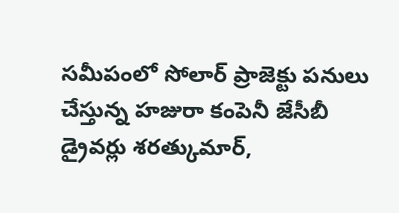సమీపంలో సోలార్ ప్రాజెక్టు పనులు చేస్తున్న హజురా కంపెనీ జేసీబీ డ్రైవర్లు శరత్కుమార్,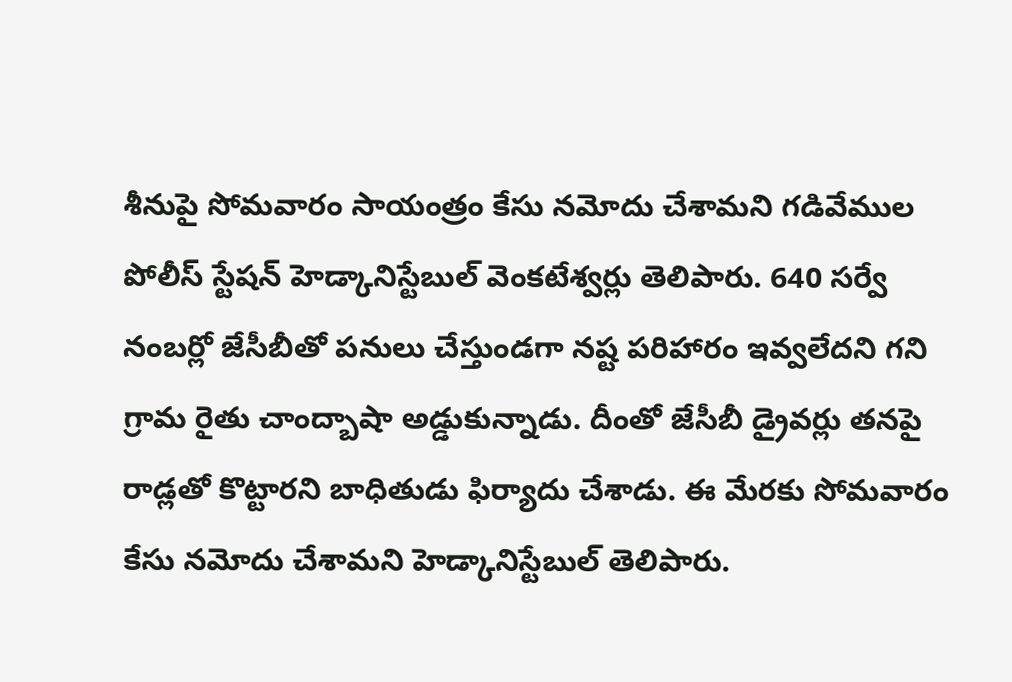శీనుపై సోమవారం సాయంత్రం కేసు నమోదు చేశామని గడివేముల పోలీస్ స్టేషన్ హెడ్కానిస్టేబుల్ వెంకటేశ్వర్లు తెలిపారు. 640 సర్వే నంబర్లో జేసీబీతో పనులు చేస్తుండగా నష్ట పరిహారం ఇవ్వలేదని గని గ్రామ రైతు చాంద్బాషా అడ్డుకున్నాడు. దీంతో జేసీబీ డ్రైవర్లు తనపై రాడ్లతో కొట్టారని బాధితుడు ఫిర్యాదు చేశాడు. ఈ మేరకు సోమవారం కేసు నమోదు చేశామని హెడ్కానిస్టేబుల్ తెలిపారు.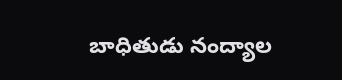బాధితుడు నంద్యాల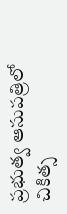ప్రభుత్వ ఆసుపత్రిలో చికిత్స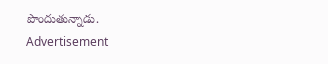పొందుతున్నాడు.
Advertisement